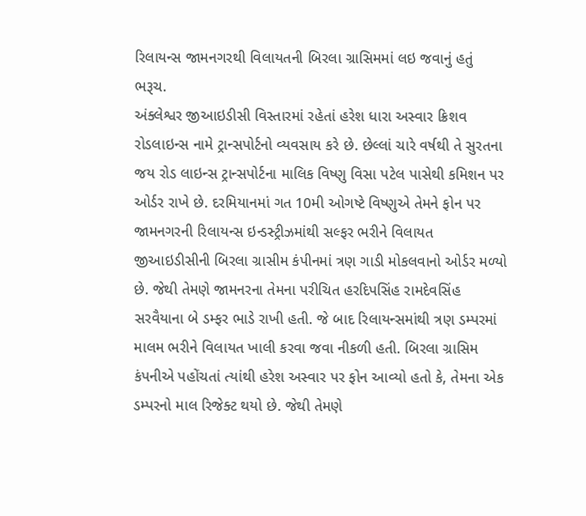રિલાયન્સ જામનગરથી વિલાયતની બિરલા ગ્રાસિમમાં લઇ જવાનું હતું
ભરૂચ.
અંક્લેશ્વર જીઆઇડીસી વિસ્તારમાં રહેતાં હરેશ ધારા અસ્વાર ક્રિશવ રોડલાઇન્સ નામે ટ્રાન્સપોર્ટનો વ્યવસાય કરે છે. છેલ્લાં ચારે વર્ષથી તે સુરતના જય રોડ લાઇન્સ ટ્રાન્સપોર્ટના માલિક વિષ્ણુ વિસા પટેલ પાસેથી કમિશન પર ઓર્ડર રાખે છે. દરમિયાનમાં ગત 10મી ઓગષ્ટે વિષ્ણુએ તેમને ફોન પર જામનગરની રિલાયન્સ ઇન્ડસ્ટ્રીઝમાંથી સલ્ફર ભરીને વિલાયત જીઆઇડીસીની બિરલા ગ્રાસીમ કંપીનમાં ત્રણ ગાડી મોકલવાનો ઓર્ડર મળ્યો છે. જેથી તેમણે જામનરના તેમના પરીચિત હરદિપસિંહ રામદેવસિંહ સરવૈયાના બે ડમ્ફર ભાડે રાખી હતી. જે બાદ રિલાયન્સમાંથી ત્રણ ડમ્પરમાં માલમ ભરીને વિલાયત ખાલી કરવા જવા નીકળી હતી. બિરલા ગ્રાસિમ કંપનીએ પહોંચતાં ત્યાંથી હરેશ અસ્વાર પર ફોન આવ્યો હતો કે, તેમના એક ડમ્પરનો માલ રિજેક્ટ થયો છે. જેથી તેમણે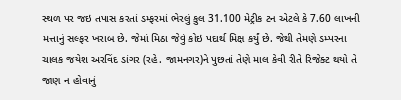સ્થળ પર જઇ તપાસ કરતાં ડમ્ફરમાં ભેરલું કુલ 31.100 મેટ્રીક ટન એટલે કે 7.60 લાખની મત્તાનું સલ્ફર ખરાબ છે. જેમાં મિઠા જેવું કોઇ પદાર્થ મિક્ષ કર્યું છે. જેથી તેમણે ડમ્પરના ચાલક જયેશ અરવિંદ ડાંગર (રહે. જામનગર)ને પુછતાં તેણે માલ કેવી રીતે રિજેક્ટ થયો તે જાણ ન હોવાનું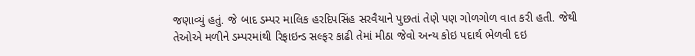જણાવ્યું હતું. જે બાદ ડમ્પર માલિક હરદિપસિંહ સરવૈયાને પુછતાં તેણે પણ ગોળગોળ વાત કરી હતી. જેથી તેઓએ મળીને ડમ્પરમાંથી રિફાઇન્ડ સલ્ફર કાઢી તેમાં મીઠા જેવો અન્ય કોઇ પદાર્થ ભેળવી દઇ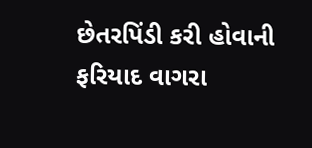છેતરપિંડી કરી હોવાની ફરિયાદ વાગરા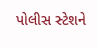પોલીસ સ્ટેશને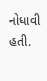નોધાવી હતી.